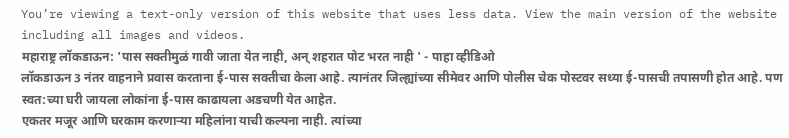You’re viewing a text-only version of this website that uses less data. View the main version of the website including all images and videos.
महाराष्ट्र लॉकडाऊन: 'पास सक्तीमुळं गावी जाता येत नाही, अन् शहरात पोट भरत नाही ' - पाहा व्हीडिओ
लॉकडाऊन 3 नंतर वाहनाने प्रवास करताना ई-पास सक्तीचा केला आहे. त्यानंतर जिल्ह्यांच्या सीमेवर आणि पोलीस चेक पोस्टवर सध्या ई-पासची तपासणी होत आहे. पण स्वत:च्या घरी जायला लोकांना ई-पास काढायला अडचणी येत आहेत.
एकतर मजूर आणि घरकाम करणाऱ्या महिलांना याची कल्पना नाही. त्यांच्या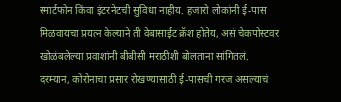स्मार्टफोन किंवा इंटरनेटची सुविधा नाहीय. हजारो लोकांनी ई-पास मिळवायचा प्रयत्न केल्याने ती वेबासाईट क्रॅश होतेय, असं चेकपोस्टवर खोळंबलेल्या प्रवाशांनी बीबीसी मराठीशी बोलताना सांगितलं.
दरम्यान, कोरोनाचा प्रसार रोखण्यासाठी ई-पासची गरज असल्याचं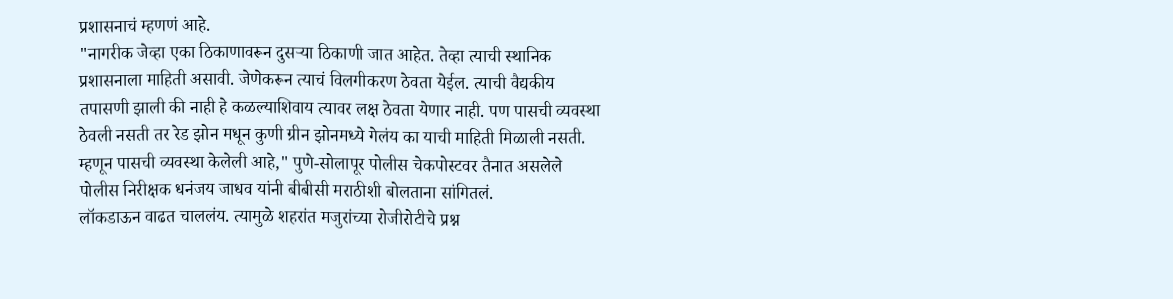प्रशासनाचं म्हणणं आहे.
"नागरीक जेव्हा एका ठिकाणावरून दुसऱ्या ठिकाणी जात आहेत. तेव्हा त्याची स्थानिक प्रशासनाला माहिती असावी. जेणेकरून त्याचं विलगीकरण ठेवता येईल. त्याची वैद्यकीय तपासणी झाली की नाही हे कळल्याशिवाय त्यावर लक्ष ठेवता येणार नाही. पण पासची व्यवस्था ठेवली नसती तर रेड झोन मधून कुणी ग्रीन झोनमध्ये गेलंय का याची माहिती मिळाली नसती. म्हणून पासची व्यवस्था केलेली आहे," पुणे-सोलापूर पोलीस चेकपोस्टवर तैनात असलेले पोलीस निरीक्षक धनंजय जाधव यांनी बीबीसी मराठीशी बोलताना सांगितलं.
लॉकडाऊन वाढत चाललंय. त्यामुळे शहरांत मजुरांच्या रोजीरोटीचे प्रश्न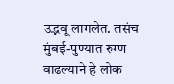उद्भवू लागलेत. तसंच मुंबई-पुण्यात रुग्ण वाढल्याने हे लोक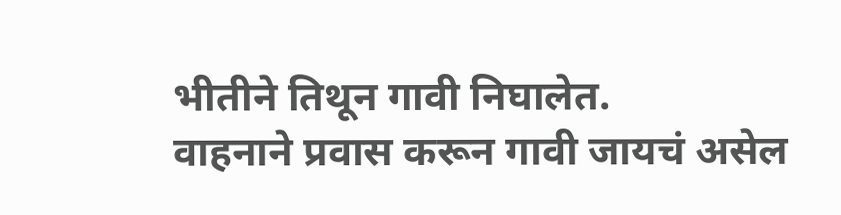भीतीने तिथून गावी निघालेत.
वाहनाने प्रवास करून गावी जायचं असेल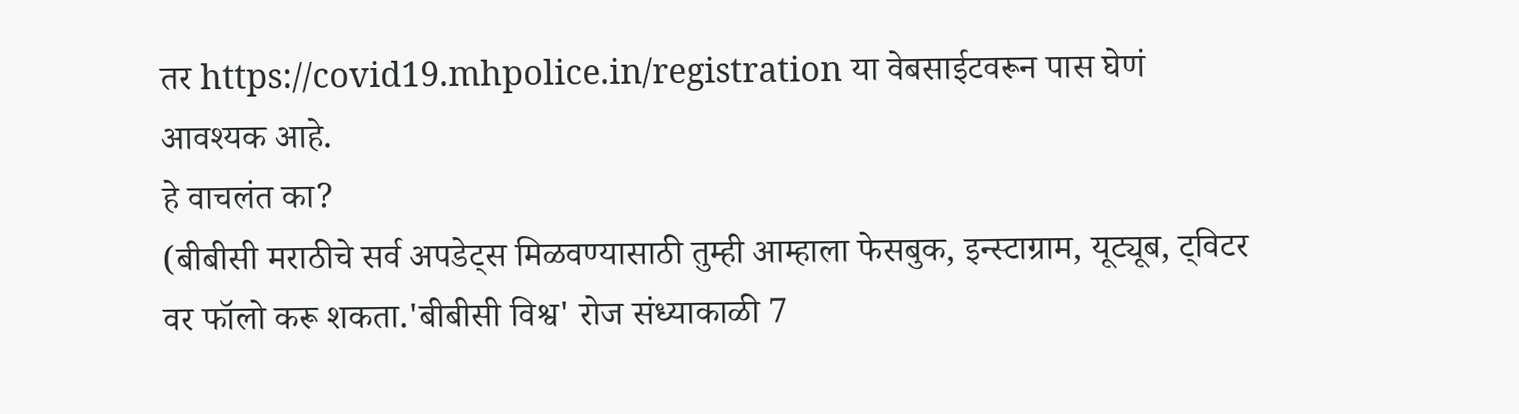तर https://covid19.mhpolice.in/registration या वेबसाईटवरून पास घेणं आवश्यक आहे.
हे वाचलंत का?
(बीबीसी मराठीचे सर्व अपडेट्स मिळवण्यासाठी तुम्ही आम्हाला फेसबुक, इन्स्टाग्राम, यूट्यूब, ट्विटर वर फॉलो करू शकता.'बीबीसी विश्व' रोज संध्याकाळी 7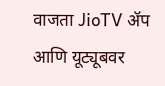वाजता JioTV ॲप आणि यूट्यूबवर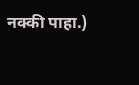नक्की पाहा.)